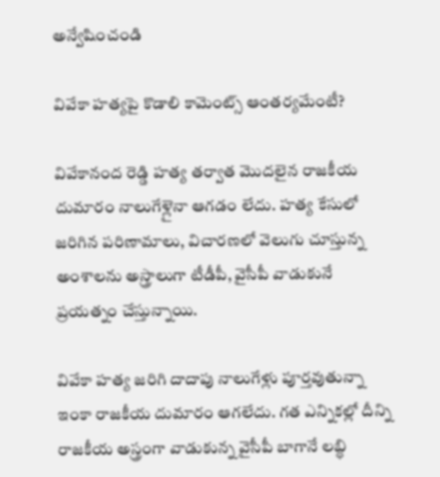అన్వేషించండి

వివేకా హత్యపై కొడాలి కామెంట్స్ ఆంతర్యమేంటీ?

వివేకానంద రెడ్డి హత్య తర్వాత మొదలైన రాజకీయ దుమారం నాలుగేళ్లైనా ఆగడం లేదు. హత్య కేసులో జరిగిన పరిణామాలు, విచారణలో వెలుగు చూస్తున్న అంశాలను అస్త్రాలుగా టీడీపీ, వైసీపీ వాడుకునే ప్రయత్నం చేస్తున్నాయి.

వివేకా హత్య జరిగి దాదాపు నాలుగేళ్లు పూర్తవుతున్నా ఇంకా రాజకీయ దుమారం ఆగలేదు. గత ఎన్నికల్లో దీన్ని రాజకీయ అస్త్రంగా వాడుకున్న వైసీపీ బాగానే లబ్ధి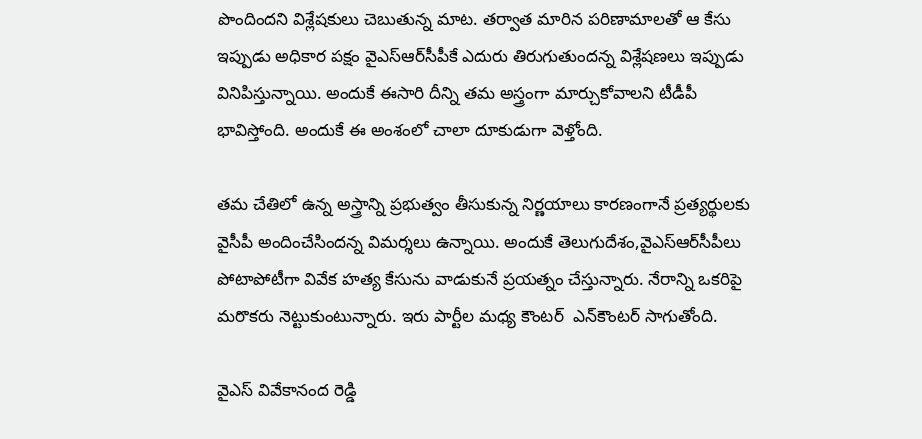పొందిందని విశ్లేషకులు చెబుతున్న మాట. తర్వాత మారిన పరిణామాలతో ఆ కేసు ఇప్పుడు అధికార పక్షం వైఎస్‌ఆర్‌సీపీకే ఎదురు తిరుగుతుందన్న విశ్లేషణలు ఇప్పుడు వినిపిస్తున్నాయి. అందుకే ఈసారి దీన్ని తమ అస్త్రంగా మార్చుకోవాలని టీడీపీ భావిస్తోంది. అందుకే ఈ అంశంలో చాలా దూకుడుగా వెళ్తోంది.

తమ చేతిలో ఉన్న అస్త్రాన్ని ప్రభుత్వం తీసుకున్న నిర్ణయాలు కారణంగానే ప్రత్యర్థులకు వైసీపీ అందించేసిందన్న విమర్శలు ఉన్నాయి. అందుకే తెలుగుదేశం,వైఎస్‌ఆర్‌సీపీలు పోటాపోటీగా వివేక హత్య కేసును వాడుకునే ప్రయత్నం చేస్తున్నారు. నేరాన్ని ఒకరిపై మరొకరు నెట్టుకుంటున్నారు. ఇరు పార్టీల మధ్య కౌంటర్  ఎన్‌కౌంటర్ సాగుతోంది.

వైఎస్ వివేకానంద రెడ్డి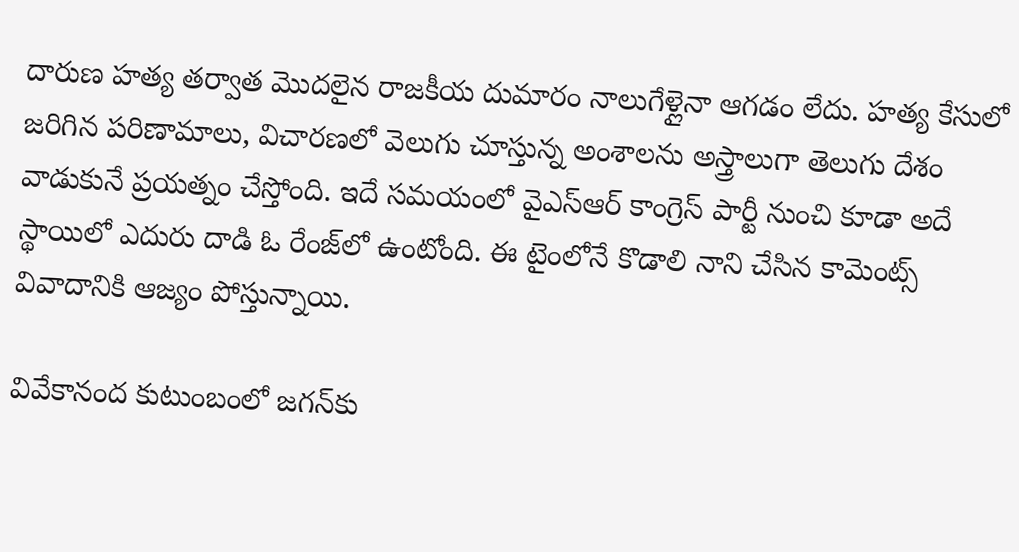దారుణ హత్య తర్వాత మొదలైన రాజకీయ దుమారం నాలుగేళ్లైనా ఆగడం లేదు. హత్య కేసులో జరిగిన పరిణామాలు, విచారణలో వెలుగు చూస్తున్న అంశాలను అస్త్రాలుగా తెలుగు దేశం వాడుకునే ప్రయత్నం చేస్తోంది. ఇదే సమయంలో వైఎస్ఆర్ కాంగ్రెస్ పార్టీ నుంచి కూడా అదే స్థాయిలో ఎదురు దాడి ఓ రేంజ్‌లో ఉంటోంది. ఈ టైంలోనే కొడాలి నాని చేసిన కామెంట్స్‌ వివాదానికి ఆజ్యం పోస్తున్నాయి.

వివేకానంద కుటుంబంలో జగన్‌కు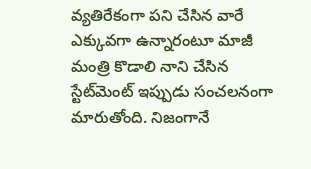వ్యతిరేకంగా పని చేసిన వారే ఎక్కువగా ఉన్నారంటూ మాజీ మంత్రి కొడాలి నాని చేసిన స్టేట్‌మెంట్ ఇప్పుడు సంచలనంగా మారుతోంది. నిజంగానే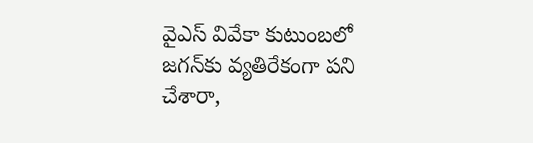వైఎస్ వివేకా కుటుంబలో జగన్‌కు వ్యతిరేకంగా పని చేశారా,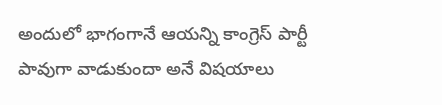అందులో భాగంగానే ఆయన్ని కాంగ్రెస్ పార్టీ పావుగా వాడుకుందా అనే విషయాలు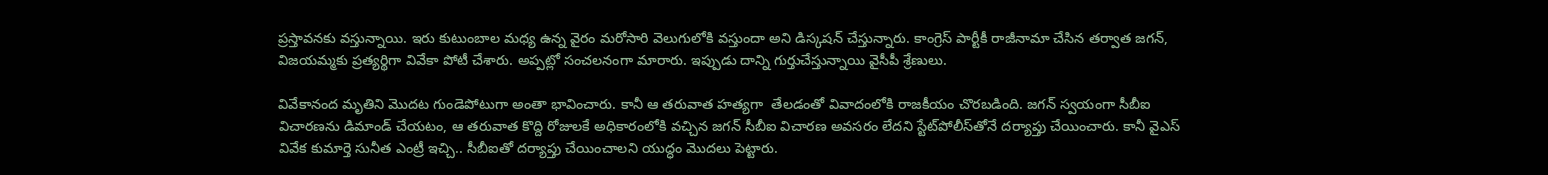ప్రస్తావనకు వస్తున్నాయి. ఇరు కుటుంబాల మధ్య ఉన్న వైరం మరోసారి వెలుగులోకి వస్తుందా అని డిస్కషన్ చేస్తున్నారు. కాంగ్రెస్ పార్టీకీ రాజీనామా చేసిన తర్వాత జగన్, విజయమ్మకు ప్రత్యర్థిగా వివేకా పోటీ చేశారు. అప్పట్లో సంచలనంగా మారారు. ఇప్పుడు దాన్ని గుర్తుచేస్తున్నాయి వైసీపీ శ్రేణులు.

వివేకానంద మృతిని మొదట గుండెపోటుగా అంతా భావించారు. కానీ ఆ తరువాత హత్యగా  తేలడంతో వివాదంలోకి రాజకీయం చొరబడింది. జగన్ స్వయంగా సీబీఐ విచారణను డిమాండ్ చేయటం, ఆ తరువాత కొద్ది రోజులకే అధికారంలోకి వచ్చిన జగన్ సీబీఐ విచారణ అవసరం లేదని స్టేట్‌పోలీస్‌తోనే దర్యాప్తు చేయించారు. కానీ వైఎస్‌ వివేక కుమార్తె సునీత ఎంట్రీ ఇచ్చి.. సీబీఐతో దర్యాప్తు చేయించాలని యుద్ధం మొదలు పెట్టారు.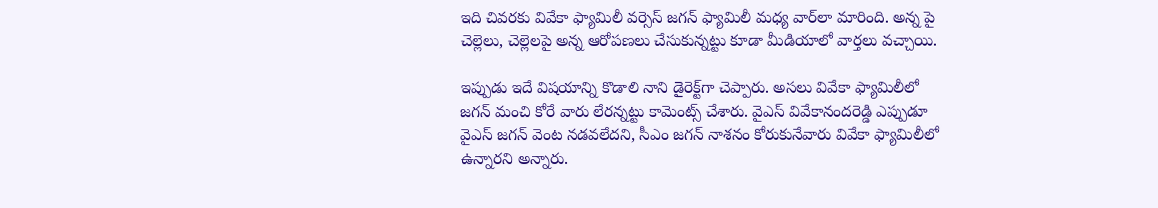ఇది చివరకు వివేకా ఫ్యామిలీ వర్సెస్‌ జగన్ ఫ్యామిలీ మధ్య వార్‌లా మారింది. అన్న పై చెల్లెలు, చెల్లెలపై అన్న ఆరోపణలు చేసుకున్నట్టు కూడా మీడియాలో వార్తలు వచ్చాయి.

ఇప్పుడు ఇదే విషయాన్ని కొడాలి నాని డైరెక్ట్‌గా చెప్పారు. అసలు వివేకా ఫ్యామిలీలో జగన్ మంచి కోరే వారు లేరన్నట్టు కామెంట్స్ చేశారు. వైఎస్ వివేకానందరెడ్డి ఎప్పుడూ వైఎస్ జగన్ వెంట నడవలేదని, సీఎం జగన్ నాశనం కోరుకునేవారు వివేకా ఫ్యామిలీలో ఉన్నారని అన్నారు.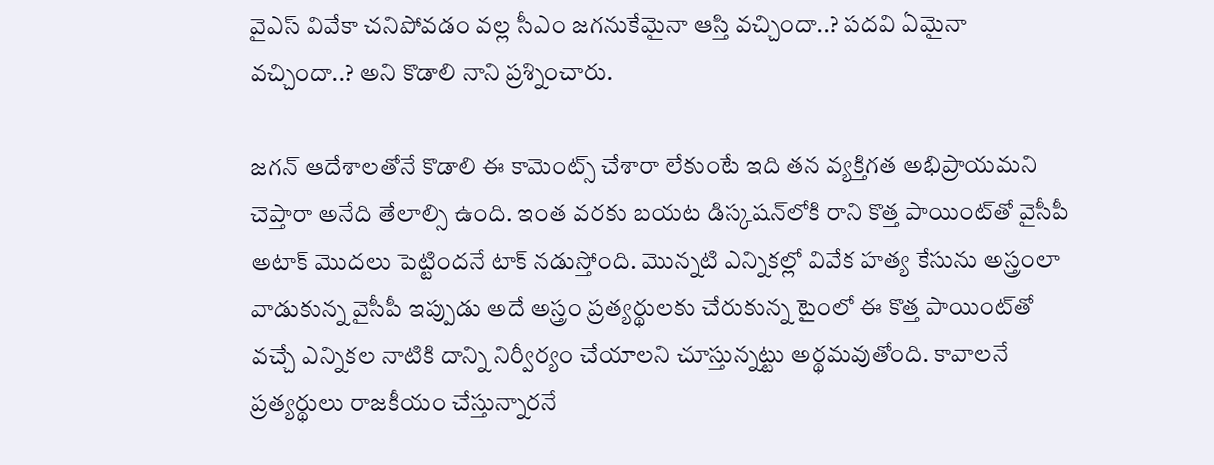వైఎస్ వివేకా చనిపోవడం వల్ల సీఎం జగనుకేమైనా ఆస్తి వచ్చిందా..? పదవి ఏమైనా వచ్చిందా..? అని కొడాలి నాని ప్రశ్నించారు.

జగన్ ఆదేశాలతోనే కొడాలి ఈ కామెంట్స్ చేశారా లేకుంటే ఇది తన వ్యక్తిగత అభిప్రాయమని చెప్తారా అనేది తేలాల్సి ఉంది. ఇంత వరకు బయట డిస్కషన్‌లోకి రాని కొత్త పాయింట్‌తో వైసీపీ అటాక్ మొదలు పెట్టిందనే టాక్ నడుస్తోంది. మొన్నటి ఎన్నికల్లో వివేక హత్య కేసును అస్త్రంలా వాడుకున్న వైసీపీ ఇప్పుడు అదే అస్త్రం ప్రత్యర్థులకు చేరుకున్న టైంలో ఈ కొత్త పాయింట్‌తో వచ్చే ఎన్నికల నాటికి దాన్ని నిర్వీర్యం చేయాలని చూస్తున్నట్టు అర్థమవుతోంది. కావాలనే ప్రత్యర్థులు రాజకీయం చేస్తున్నారనే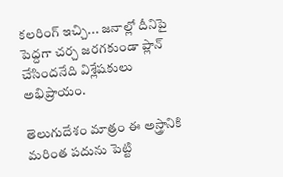కలరింగ్ ఇచ్చి... జనాల్లో దీనిపై పెద్దగా చర్చ జరగకుండా ప్లాన్ చేసిందనేది విశ్లేషకులు అభిప్రాయం.

తెలుగుదేశం మాత్రం ఈ అస్త్రానికి మరింత పదును పెట్టి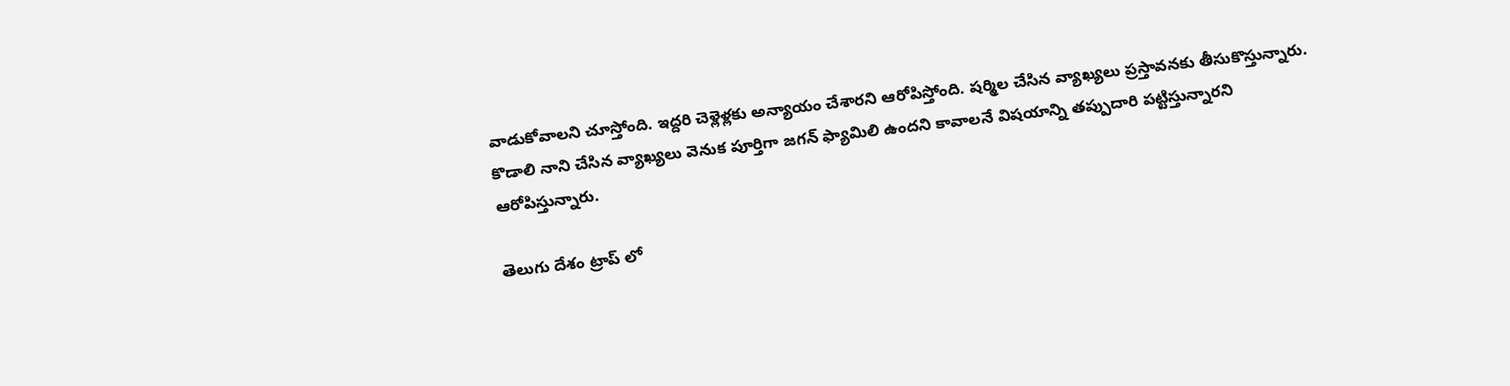వాడుకోవాలని చూస్తోంది. ఇద్దరి చెళ్లెళ్లకు అన్యాయం చేశారని ఆరోపిస్తోంది. షర్మిల చేసిన వ్యాఖ్యలు ప్రస్తావనకు తీసుకొస్తున్నారు. కొడాలి నాని చేసిన వ్యాఖ్యలు వెనుక పూర్తిగా జగన్ ఫ్యామిలి ఉందని కావాలనే విషయాన్ని తప్పుదారి పట్టిస్తున్నారని ఆరోపిస్తున్నారు.

తెలుగు దేశం ట్రాప్ లో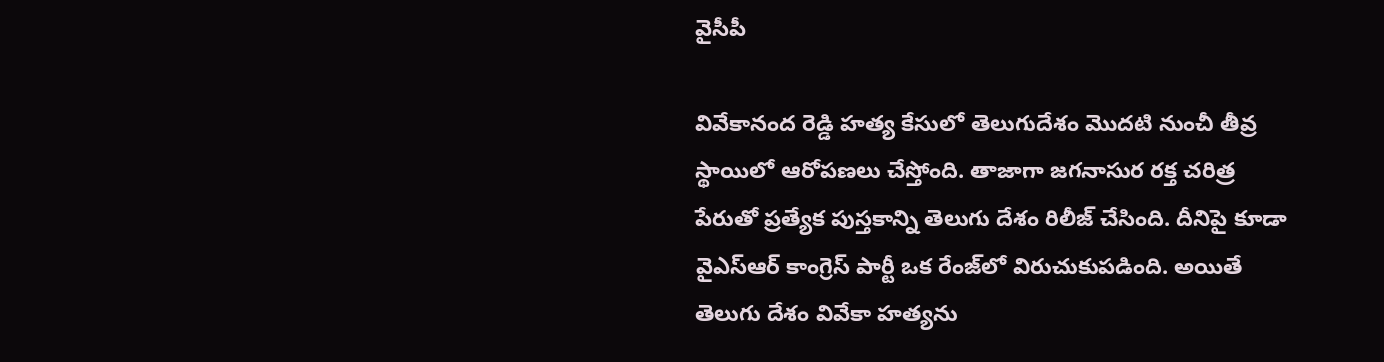వైసీపీ

వివేకానంద రెడ్డి హత్య కేసులో తెలుగుదేశం మొదటి నుంచీ తీవ్ర స్థాయిలో ఆరోపణలు చేస్తోంది. తాజాగా జగనాసుర రక్త చరిత్ర పేరుతో ప్రత్యేక పుస్తకాన్ని తెలుగు దేశం రిలీజ్ చేసింది. దీనిపై కూడా వైఎస్ఆర్ కాంగ్రెస్ పార్టీ ఒక రేంజ్‌లో విరుచుకుపడింది. అయితే తెలుగు దేశం వివేకా హత్యను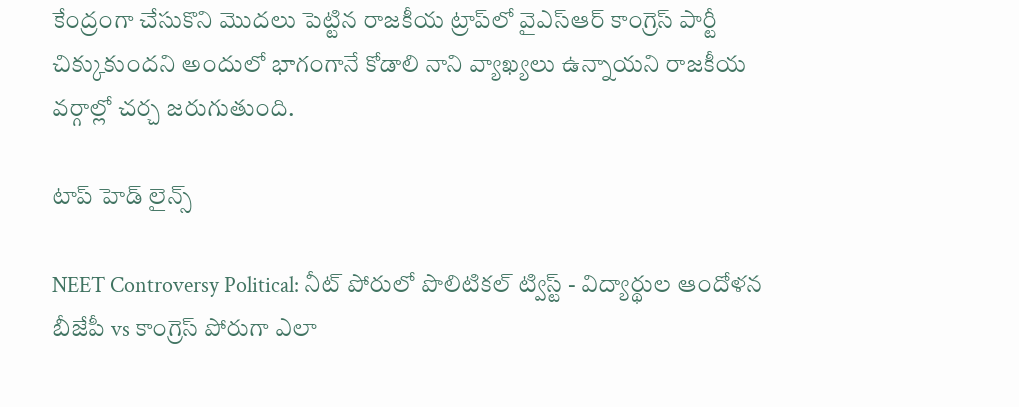కేంద్రంగా చేసుకొని మొదలు పెట్టిన రాజకీయ ట్రాప్‌లో వైఎస్ఆర్ కాంగ్రెస్ పార్టీ చిక్కుకుందని అందులో భాగంగానే కోడాలి నాని వ్యాఖ్యలు ఉన్నాయని రాజకీయ వర్గాల్లో చర్చ జరుగుతుంది.

టాప్ హెడ్ లైన్స్

NEET Controversy Political: నీట్ పోరులో పొలిటికల్ ట్విస్ట్ - విద్యార్థుల ఆందోళన బీజేపీ vs కాంగ్రెస్ పోరుగా ఎలా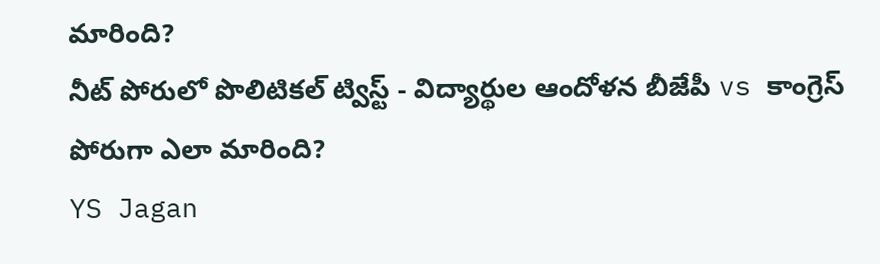మారింది?
నీట్ పోరులో పొలిటికల్ ట్విస్ట్ - విద్యార్థుల ఆందోళన బీజేపీ vs కాంగ్రెస్ పోరుగా ఎలా మారింది?
YS Jagan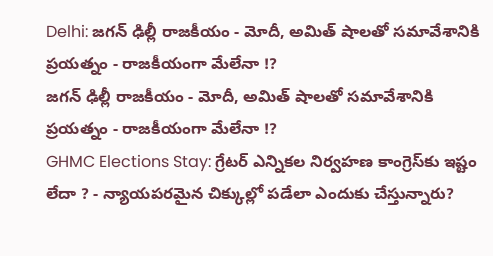Delhi: జగన్ ఢిల్లీ రాజకీయం - మోదీ, అమిత్ షాలతో సమావేశానికి ప్రయత్నం - రాజకీయంగా మేలేనా !?
జగన్ ఢిల్లీ రాజకీయం - మోదీ, అమిత్ షాలతో సమావేశానికి ప్రయత్నం - రాజకీయంగా మేలేనా !?
GHMC Elections Stay: గ్రేటర్ ఎన్నికల నిర్వహణ కాంగ్రెస్‌కు ఇష్టం లేదా ? - న్యాయపరమైన చిక్కుల్లో పడేలా ఎందుకు చేస్తున్నారు?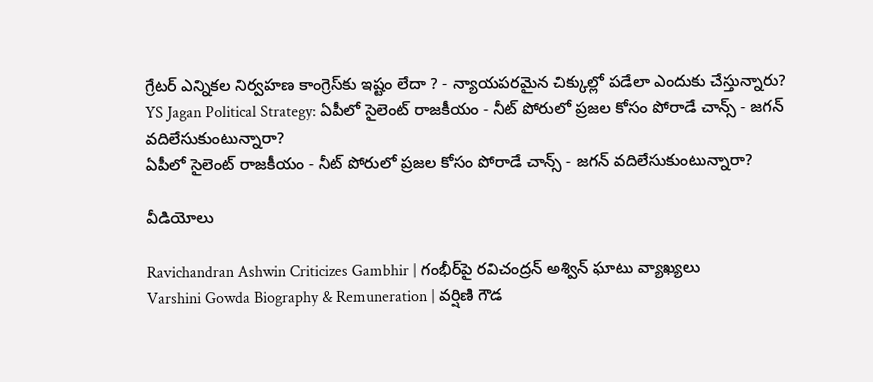గ్రేటర్ ఎన్నికల నిర్వహణ కాంగ్రెస్‌కు ఇష్టం లేదా ? - న్యాయపరమైన చిక్కుల్లో పడేలా ఎందుకు చేస్తున్నారు?
YS Jagan Political Strategy: ఏపీలో సైలెంట్ రాజకీయం - నీట్ పోరులో ప్రజల కోసం పోరాడే చాన్స్ - జగన్ వదిలేసుకుంటున్నారా?
ఏపీలో సైలెంట్ రాజకీయం - నీట్ పోరులో ప్రజల కోసం పోరాడే చాన్స్ - జగన్ వదిలేసుకుంటున్నారా?

వీడియోలు

Ravichandran Ashwin Criticizes Gambhir | గంభీర్‌పై రవిచంద్రన్ అశ్విన్ ఘాటు వ్యాఖ్యలు
Varshini Gowda Biography & Remuneration | వర్షిణి గౌడ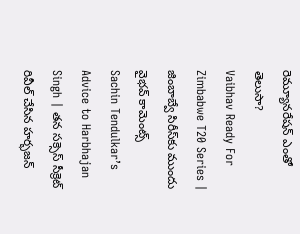రెమ్యూనరేషన్ ఎంతో తెలుసా?
Vaibhav Ready For Zimbabwe T20 Series | జింబాబ్వే సిరీస్‌కు ముందు వైభవ్ కామెంట్స్
Sachin Tendulkar’s Advice to Harbhajan Singh | తన సక్సెస్ సీక్రెట్ రివీల్ చేసిన హర్భజన్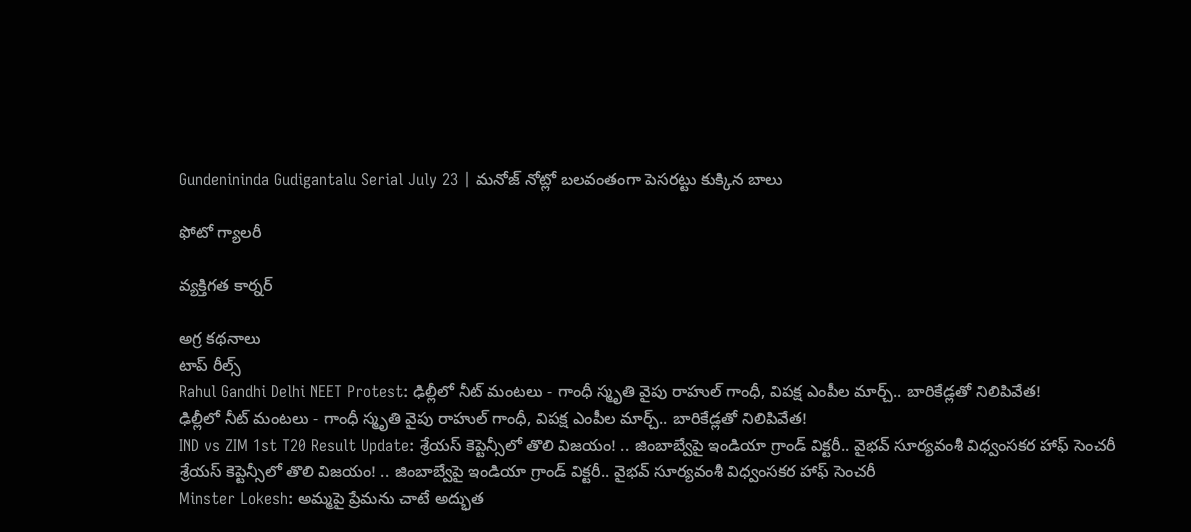Gundenininda Gudigantalu Serial July 23 | మనోజ్ నోట్లో బలవంతంగా పెసరట్టు కుక్కిన బాలు

ఫోటో గ్యాలరీ

వ్యక్తిగత కార్నర్

అగ్ర కథనాలు
టాప్ రీల్స్
Rahul Gandhi Delhi NEET Protest: ఢిల్లీలో నీట్ మంటలు - గాంధీ స్మృతి వైపు రాహుల్ గాంధీ, విపక్ష ఎంపీల మార్చ్.. బారికేడ్లతో నిలిపివేత!
ఢిల్లీలో నీట్ మంటలు - గాంధీ స్మృతి వైపు రాహుల్ గాంధీ, విపక్ష ఎంపీల మార్చ్.. బారికేడ్లతో నిలిపివేత!
IND vs ZIM 1st T20 Result Update: శ్రేయస్ కెప్టెన్సీలో తొలి విజయం! .. జింబాబ్వేపై ఇండియా గ్రాండ్ విక్టరీ.. వైభవ్ సూర్యవంశీ విధ్వంసకర హాఫ్ సెంచరీ
శ్రేయస్ కెప్టెన్సీలో తొలి విజయం! .. జింబాబ్వేపై ఇండియా గ్రాండ్ విక్టరీ.. వైభవ్ సూర్యవంశీ విధ్వంసకర హాఫ్ సెంచరీ
Minster Lokesh: అమ్మపై ప్రేమను చాటే అద్భుత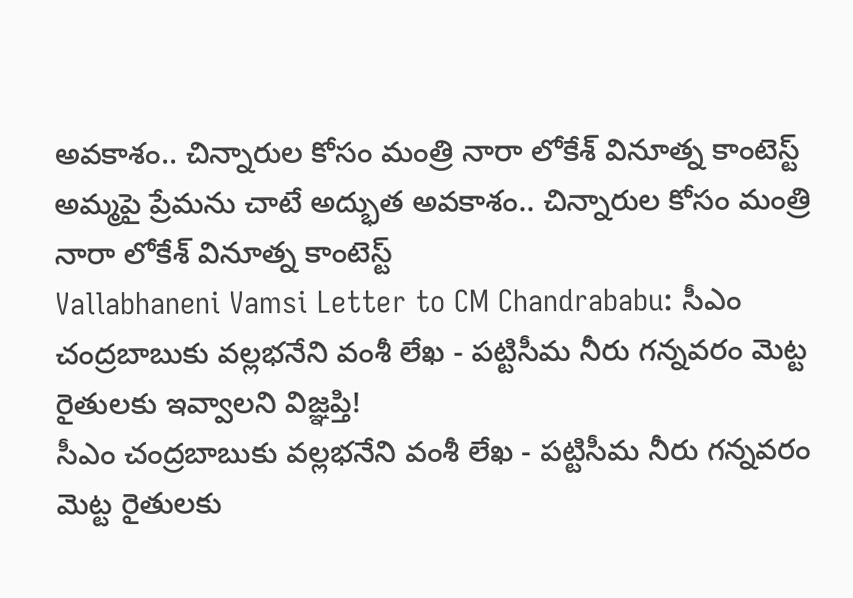అవకాశం.. చిన్నారుల కోసం మంత్రి నారా లోకేశ్ వినూత్న కాంటెస్ట్
అమ్మపై ప్రేమను చాటే అద్భుత అవకాశం.. చిన్నారుల కోసం మంత్రి నారా లోకేశ్ వినూత్న కాంటెస్ట్
Vallabhaneni Vamsi Letter to CM Chandrababu: సీఎం చంద్రబాబుకు వల్లభనేని వంశీ లేఖ - పట్టిసీమ నీరు గన్నవరం మెట్ట రైతులకు ఇవ్వాలని విజ్ఞప్తి!
సీఎం చంద్రబాబుకు వల్లభనేని వంశీ లేఖ - పట్టిసీమ నీరు గన్నవరం మెట్ట రైతులకు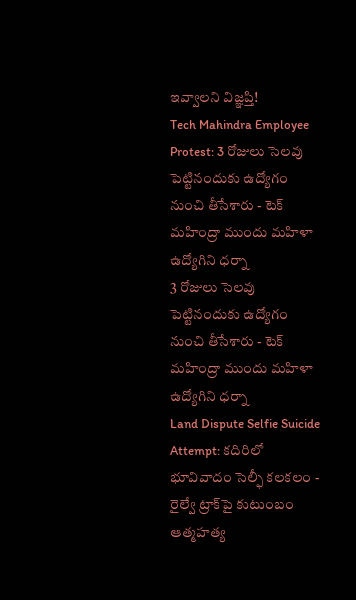ఇవ్వాలని విజ్ఞప్తి!
Tech Mahindra Employee Protest: 3 రోజులు సెలవు పెట్టినందుకు ఉద్యోగం నుంచి తీసేశారు - టెక్ మహింద్రా ముందు మహిళా ఉద్యోగిని ధర్నా
3 రోజులు సెలవు పెట్టినందుకు ఉద్యోగం నుంచి తీసేశారు - టెక్ మహింద్రా ముందు మహిళా ఉద్యోగిని ధర్నా
Land Dispute Selfie Suicide Attempt: కదిరిలో భూవివాదం సెల్ఫీ కలకలం - రైల్వే ట్రాక్‌పై కుటుంబం ఆత్మహత్య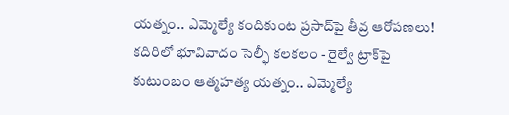యత్నం.. ఎమ్మెల్యే కందికుంట ప్రసాద్‌పై తీవ్ర ఆరోపణలు!
కదిరిలో భూవివాదం సెల్ఫీ కలకలం - రైల్వే ట్రాక్‌పై కుటుంబం ఆత్మహత్య యత్నం.. ఎమ్మెల్యే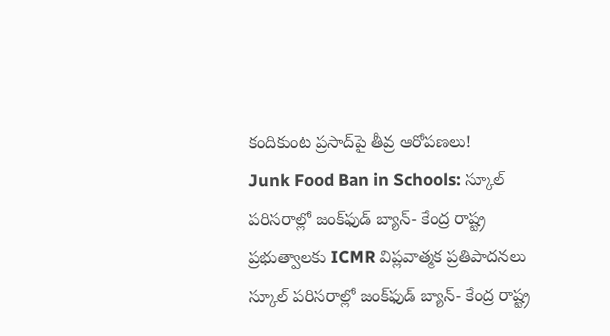కందికుంట ప్రసాద్‌పై తీవ్ర ఆరోపణలు!
Junk Food Ban in Schools: స్కూల్ పరిసరాల్లో జంక్‌ఫుడ్ బ్యాన్- కేంద్ర రాష్ట్ర ప్రభుత్వాలకు ICMR విప్లవాత్మక ప్రతిపాదనలు
స్కూల్ పరిసరాల్లో జంక్‌ఫుడ్ బ్యాన్- కేంద్ర రాష్ట్ర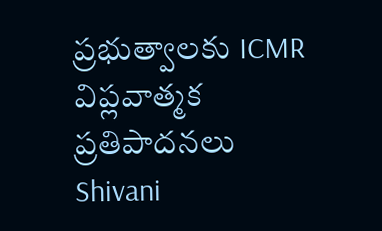ప్రభుత్వాలకు ICMR విప్లవాత్మక ప్రతిపాదనలు
Shivani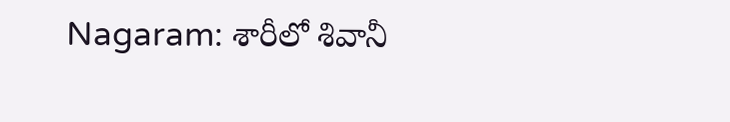Nagaram: శారీలో శివానీ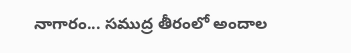నాగారం... సముద్ర తీరంలో అందాల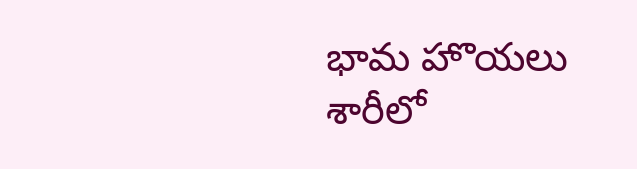భామ హొయలు
శారీలో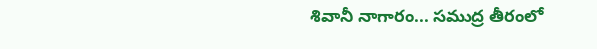శివానీ నాగారం... సముద్ర తీరంలో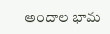అందాల భామ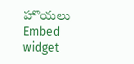హొయలు
Embed widget